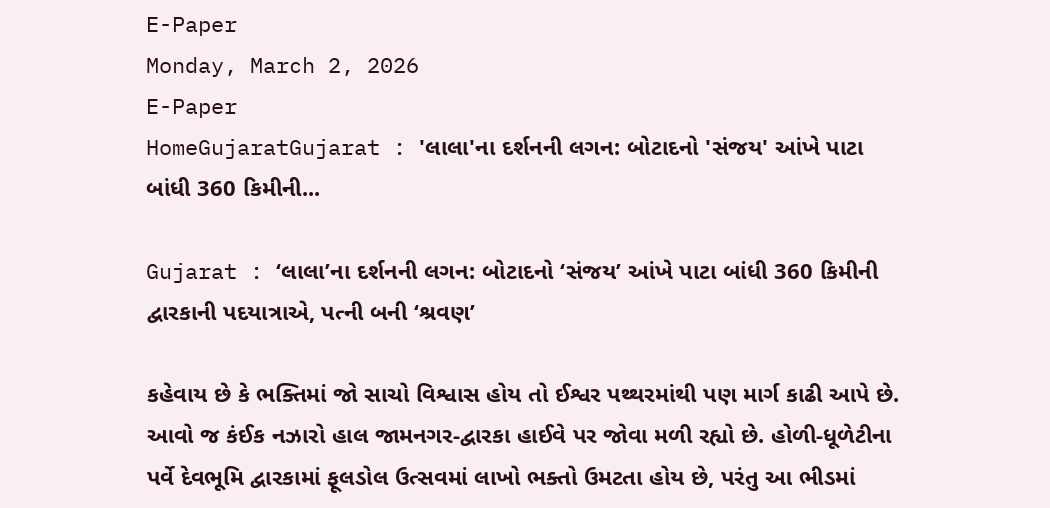E-Paper
Monday, March 2, 2026
E-Paper
HomeGujaratGujarat : 'લાલા'ના દર્શનની લગન: બોટાદનો 'સંજય' આંખે પાટા બાંધી 360 કિમીની...

Gujarat : ‘લાલા’ના દર્શનની લગન: બોટાદનો ‘સંજય’ આંખે પાટા બાંધી 360 કિમીની દ્વારકાની પદયાત્રાએ, પત્ની બની ‘શ્રવણ’

કહેવાય છે કે ભક્તિમાં જો સાચો વિશ્વાસ હોય તો ઈશ્વર પથ્થરમાંથી પણ માર્ગ કાઢી આપે છે. આવો જ કંઈક નઝારો હાલ જામનગર-દ્વારકા હાઈવે પર જોવા મળી રહ્યો છે. હોળી-ધૂળેટીના પર્વે દેવભૂમિ દ્વારકામાં ફૂલડોલ ઉત્સવમાં લાખો ભક્તો ઉમટતા હોય છે, પરંતુ આ ભીડમાં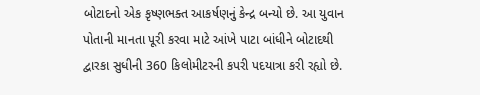બોટાદનો એક કૃષ્ણભક્ત આકર્ષણનું કેન્દ્ર બન્યો છે. આ યુવાન પોતાની માનતા પૂરી કરવા માટે આંખે પાટા બાંધીને બોટાદથી દ્વારકા સુધીની 360 કિલોમીટરની કપરી પદયાત્રા કરી રહ્યો છે.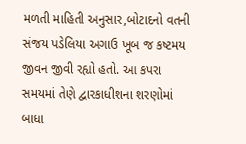મળતી માહિતી અનુસાર,બોટાદનો વતની સંજય પડેલિયા અગાઉ ખૂબ જ કષ્ટમય જીવન જીવી રહ્યો હતો. આ કપરા સમયમાં તેણે દ્વારકાધીશના શરણોમાં બાધા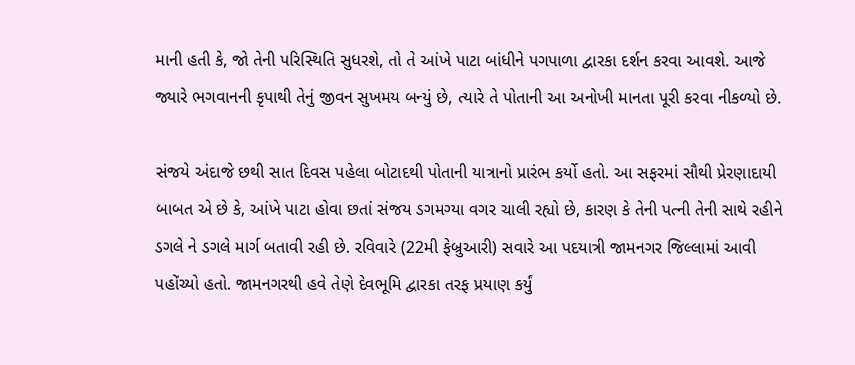માની હતી કે, જો તેની પરિસ્થિતિ સુધરશે, તો તે આંખે પાટા બાંધીને પગપાળા દ્વારકા દર્શન કરવા આવશે. આજે જ્યારે ભગવાનની કૃપાથી તેનું જીવન સુખમય બન્યું છે, ત્યારે તે પોતાની આ અનોખી માનતા પૂરી કરવા નીકળ્યો છે.

સંજયે અંદાજે છથી સાત દિવસ પહેલા બોટાદથી પોતાની યાત્રાનો પ્રારંભ કર્યો હતો. આ સફરમાં સૌથી પ્રેરણાદાયી બાબત એ છે કે, આંખે પાટા હોવા છતાં સંજય ડગમગ્યા વગર ચાલી રહ્યો છે, કારણ કે તેની પત્ની તેની સાથે રહીને ડગલે ને ડગલે માર્ગ બતાવી રહી છે. રવિવારે (22મી ફેબ્રુઆરી) સવારે આ પદયાત્રી જામનગર જિલ્લામાં આવી પહોંચ્યો હતો. જામનગરથી હવે તેણે દેવભૂમિ દ્વારકા તરફ પ્રયાણ કર્યું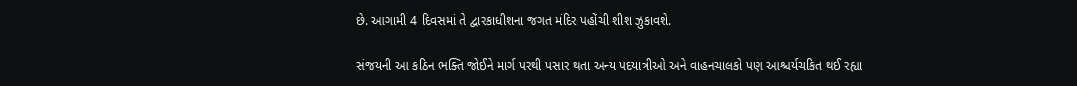છે. આગામી 4 દિવસમાં તે દ્વારકાધીશના જગત મંદિર પહોંચી શીશ ઝુકાવશે.

સંજયની આ કઠિન ભક્તિ જોઈને માર્ગ પરથી પસાર થતા અન્ય પદયાત્રીઓ અને વાહનચાલકો પણ આશ્ચર્યચકિત થઈ રહ્યા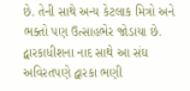છે. તેની સાથે અન્ય કેટલાક મિત્રો અને ભક્તો પણ ઉત્સાહભેર જોડાયા છે. દ્વારકાધીશના નાદ સાથે આ સંઘ અવિરતપણે દ્વારકા ભણી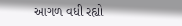આગળ વધી રહ્યો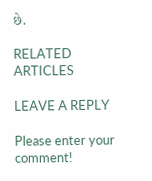છે.

RELATED ARTICLES

LEAVE A REPLY

Please enter your comment!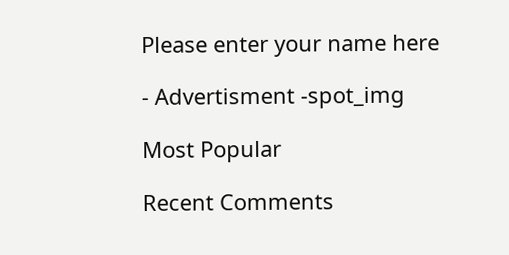Please enter your name here

- Advertisment -spot_img

Most Popular

Recent Comments